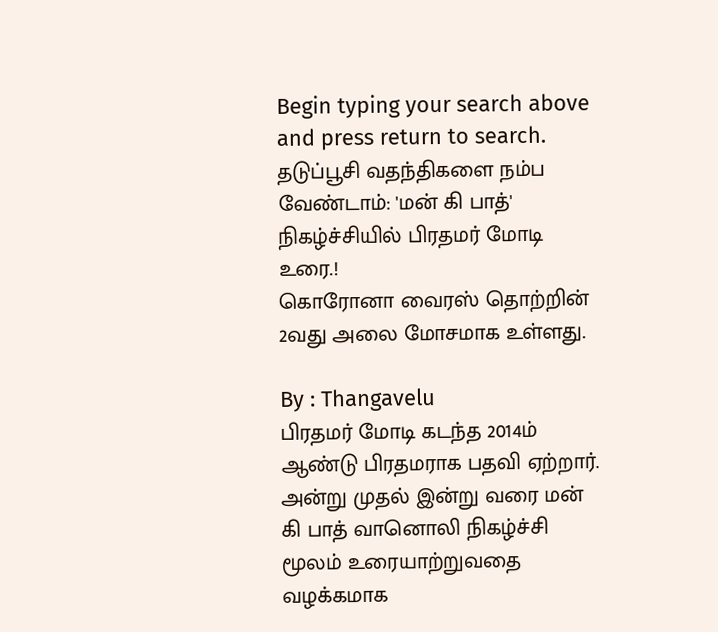Begin typing your search above and press return to search.
தடுப்பூசி வதந்திகளை நம்ப வேண்டாம்: 'மன் கி பாத்' நிகழ்ச்சியில் பிரதமர் மோடி உரை.!
கொரோனா வைரஸ் தொற்றின் 2வது அலை மோசமாக உள்ளது.

By : Thangavelu
பிரதமர் மோடி கடந்த 2014ம் ஆண்டு பிரதமராக பதவி ஏற்றார். அன்று முதல் இன்று வரை மன் கி பாத் வானொலி நிகழ்ச்சி மூலம் உரையாற்றுவதை வழக்கமாக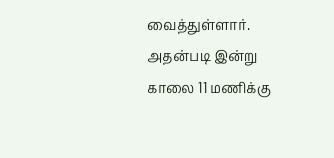வைத்துள்ளார்.
அதன்படி இன்று காலை 11 மணிக்கு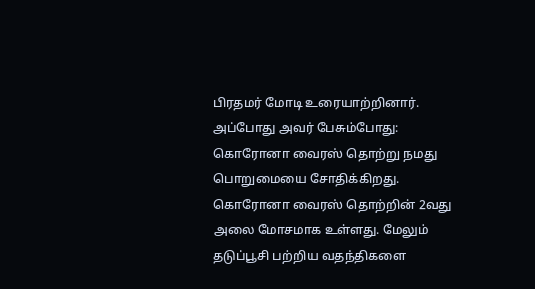பிரதமர் மோடி உரையாற்றினார். அப்போது அவர் பேசும்போது: கொரோனா வைரஸ் தொற்று நமது பொறுமையை சோதிக்கிறது.
கொரோனா வைரஸ் தொற்றின் 2வது அலை மோசமாக உள்ளது. மேலும் தடுப்பூசி பற்றிய வதந்திகளை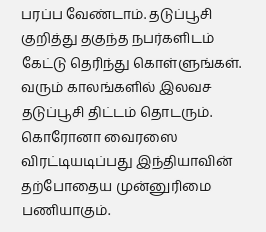பரப்ப வேண்டாம். தடுப்பூசி குறித்து தகுந்த நபர்களிடம் கேட்டு தெரிந்து கொள்ளுங்கள்.
வரும் காலங்களில் இலவச தடுப்பூசி திட்டம் தொடரும். கொரோனா வைரஸை விரட்டியடிப்பது இந்தியாவின் தற்போதைய முன்னுரிமை பணியாகும்.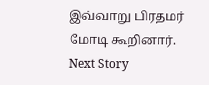இவ்வாறு பிரதமர் மோடி கூறினார்.
Next Story